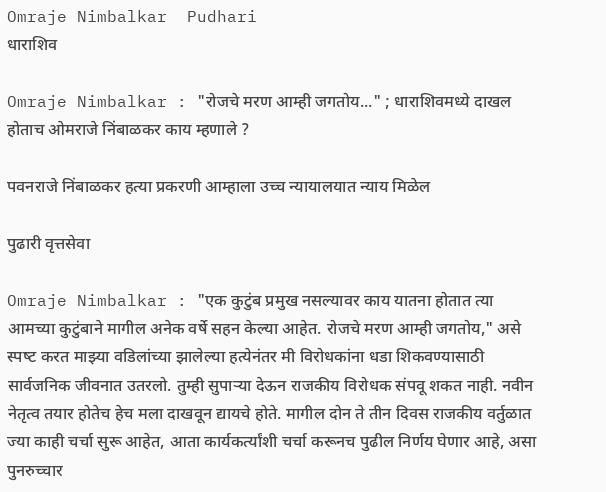Omraje Nimbalkar  Pudhari
धाराशिव

Omraje Nimbalkar : "रोजचे मरण आम्ही जगतोय..." ; धाराशिवमध्ये दाखल होताच ओमराजे निंबाळकर काय म्हणाले ?

पवनराजे निंबाळकर हत्या प्रकरणी आम्हाला उच्च न्यायालयात न्याय मिळेल

पुढारी वृत्तसेवा

Omraje Nimbalkar : "एक कुटुंब प्रमुख नसल्यावर काय यातना होतात त्या आमच्या कुटुंबाने मागील अनेक वर्षे सहन केल्या आहेत. रोजचे मरण आम्ही जगतोय," असे स्‍पष्‍ट करत माझ्या वडिलांच्या झालेल्या हत्येनंतर मी विरोधकांना धडा शिकवण्यासाठी सार्वजनिक जीवनात उतरलो. तुम्ही सुपाऱ्या देऊन राजकीय विरोधक संपवू शकत नाही. नवीन नेतृत्व तयार होतेच हेच मला दाखवून द्यायचे होते. मागील दोन ते तीन दिवस राजकीय वर्तुळात ज्या काही चर्चा सुरू आहेत, आता कार्यकर्त्यांशी चर्चा करूनच पुढील निर्णय घेणार आहे, असा पुनरुच्चार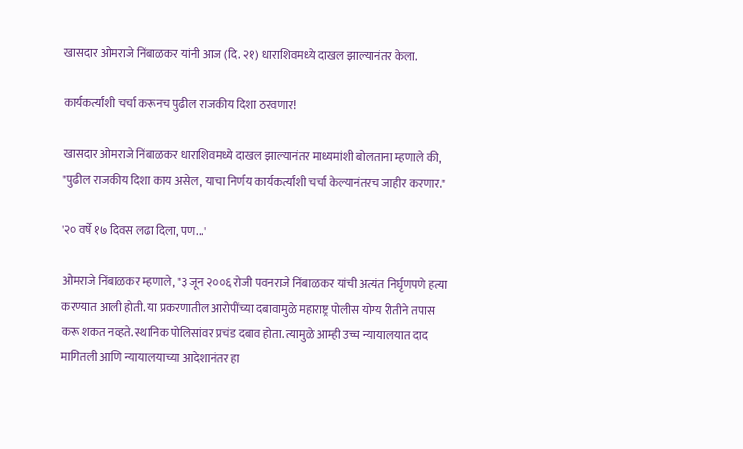खासदार ओमराजे निंबाळकर यांनी आज (दि. २१) धाराशिवमध्‍ये दाखल झाल्‍यानंतर केला.

कार्यकर्त्यांशी चर्चा करूनच पुढील राजकीय दिशा ठरवणार!

खासदार ओमराजे निंबाळकर धाराशिवमध्ये दाखल झाल्यानंतर माध्यमांशी बोलताना म्हणाले की, "पुढील राजकीय दिशा काय असेल, याचा निर्णय कार्यकर्त्यांशी चर्चा केल्यानंतरच जाहीर करणार."

'२० वर्षे १७ दिवस लढा दिला, पण...'

ओमराजे निंबाळकर म्हणाले, "३ जून २००६ रोजी पवनराजे निंबाळकर यांची अत्यंत निर्घृणपणे हत्या करण्यात आली होती. या प्रकरणातील आरोपींच्या दबावामुळे महाराष्ट्र पोलीस योग्य रीतीने तपास करू शकत नव्हते. स्थानिक पोलिसांवर प्रचंड दबाव होता. त्यामुळे आम्ही उच्च न्यायालयात दाद मागितली आणि न्यायालयाच्या आदेशानंतर हा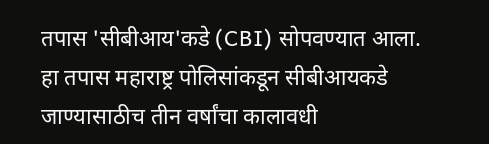तपास 'सीबीआय'कडे (CBI) सोपवण्यात आला. हा तपास महाराष्ट्र पोलिसांकडून सीबीआयकडे जाण्यासाठीच तीन वर्षांचा कालावधी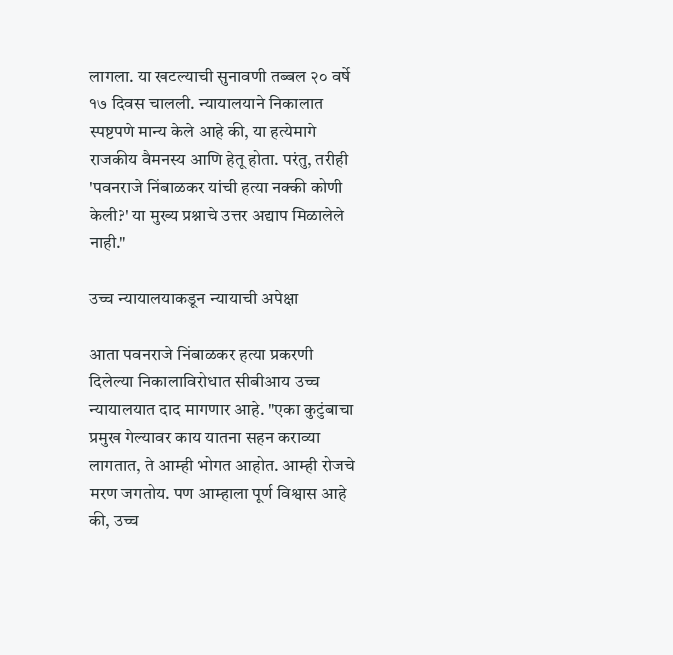लागला. या खटल्याची सुनावणी तब्बल २० वर्षे १७ दिवस चालली. न्यायालयाने निकालात स्पष्टपणे मान्य केले आहे की, या हत्येमागे राजकीय वैमनस्य आणि हेतू होता. परंतु, तरीही 'पवनराजे निंबाळकर यांची हत्या नक्की कोणी केली?' या मुख्य प्रश्नाचे उत्तर अद्याप मिळालेले नाही."

उच्च न्यायालयाकडून न्यायाची अपेक्षा

आता पवनराजे निंबाळकर हत्या प्रकरणी दिलेल्या निकालाविरोधात सीबीआय उच्च न्यायालयात दाद मागणार आहे. "एका कुटुंबाचा प्रमुख गेल्यावर काय यातना सहन कराव्या लागतात, ते आम्ही भोगत आहोत. आम्ही रोजचे मरण जगतोय. पण आम्हाला पूर्ण विश्वास आहे की, उच्च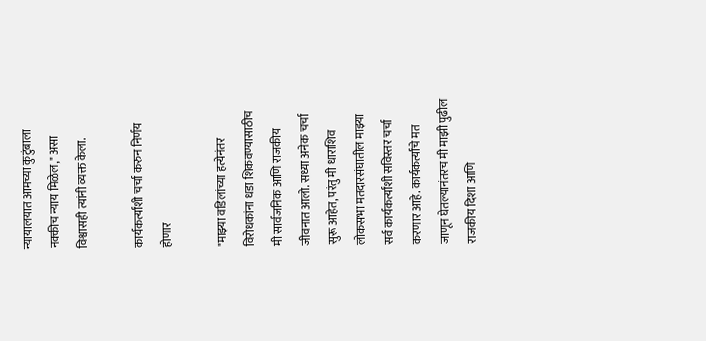न्यायालयात आमच्या कुटुंबाला नक्कीच न्याय मिळेल," असा विश्वासही त्यांनी व्यक्त केला.

कार्यकर्त्यांशी चर्चा करुन निर्णय होणार

"माझ्या वडिलांच्या हत्येनंतर विरोधकांना धडा शिकवण्यासाठीच मी सार्वजनिक आणि राजकीय जीवनात आलो. सध्या अनेक चर्चा सुरू आहेत, परंतु मी धाराशिव लोकसभा मतदारसंघातील माझ्या सर्व कार्यकर्त्यांशी सविस्तर चर्चा करणार आहे. कार्यकर्त्यांचे मत जाणून घेतल्यानंतरच मी माझी पुढील राजकीय दिशा आणि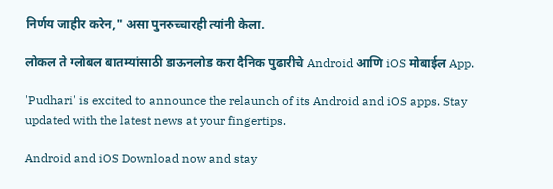निर्णय जाहीर करेन," असा पुनरुच्चारही त्यांनी केला.

लोकल ते ग्लोबल बातम्यांसाठी डाऊनलोड करा दैनिक पुढारीचे Android आणि iOS मोबाईल App.

'Pudhari' is excited to announce the relaunch of its Android and iOS apps. Stay updated with the latest news at your fingertips.

Android and iOS Download now and stay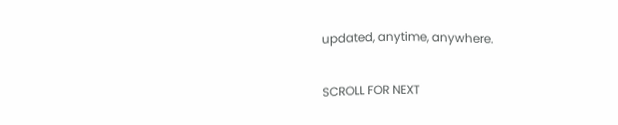updated, anytime, anywhere.

SCROLL FOR NEXT